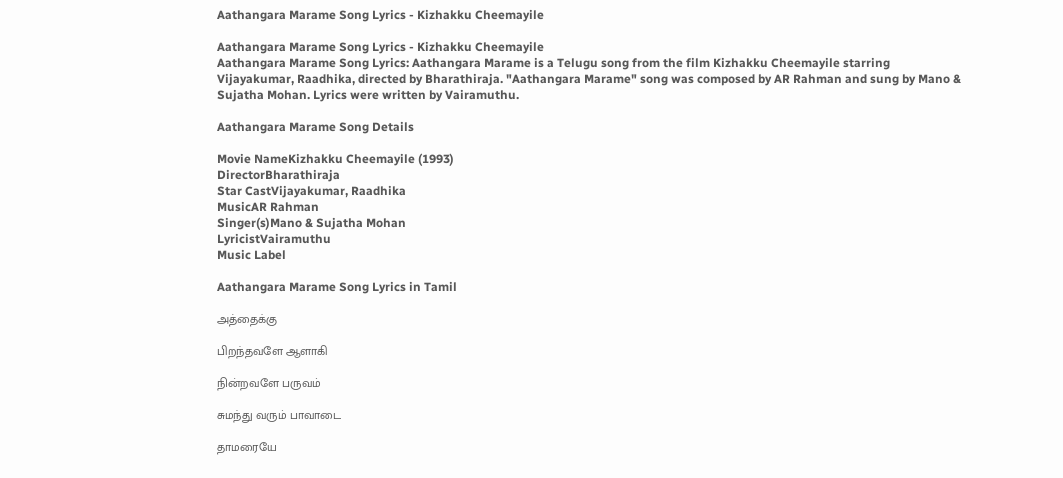Aathangara Marame Song Lyrics - Kizhakku Cheemayile

Aathangara Marame Song Lyrics - Kizhakku Cheemayile
Aathangara Marame Song Lyrics: Aathangara Marame is a Telugu song from the film Kizhakku Cheemayile starring Vijayakumar, Raadhika, directed by Bharathiraja. "Aathangara Marame" song was composed by AR Rahman and sung by Mano & Sujatha Mohan. Lyrics were written by Vairamuthu.

Aathangara Marame Song Details

Movie NameKizhakku Cheemayile (1993)
DirectorBharathiraja
Star CastVijayakumar, Raadhika
MusicAR Rahman
Singer(s)Mano & Sujatha Mohan
LyricistVairamuthu
Music Label

Aathangara Marame Song Lyrics in Tamil

அத்தைக்கு

பிறந்தவளே ஆளாகி

நின்றவளே பருவம்

சுமந்து வரும் பாவாடை

தாமரையே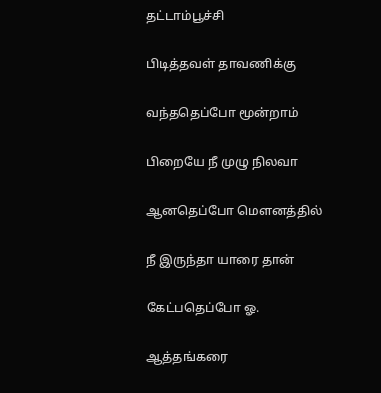தட்டாம்பூச்சி

பிடித்தவள் தாவணிக்கு

வந்ததெப்போ மூன்றாம்

பிறையே நீ முழு நிலவா

ஆனதெப்போ மெளனத்தில்

நீ இருந்தா யாரை தான்

கேட்பதெப்போ ஓ.

ஆத்தங்கரை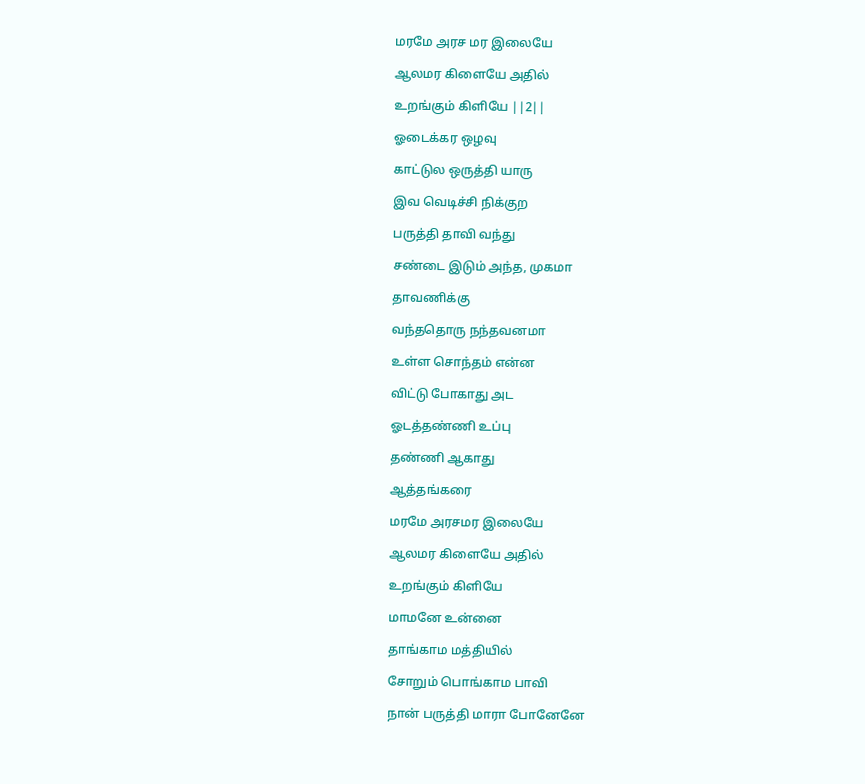மரமே அரச மர இலையே

ஆலமர கிளையே அதில்

உறங்கும் கிளியே ||2||

ஓடைக்கர ஒழவு

காட்டுல ஒருத்தி யாரு

இவ வெடிச்சி நிக்குற

பருத்தி தாவி வந்து

சண்டை இடும் அந்த, முகமா

தாவணிக்கு

வந்ததொரு நந்தவனமா

உள்ள சொந்தம் என்ன

விட்டு போகாது அட

ஓடத்தண்ணி உப்பு

தண்ணி ஆகாது

ஆத்தங்கரை

மரமே அரசமர இலையே

ஆலமர கிளையே அதில்

உறங்கும் கிளியே

மாமனே உன்னை

தாங்காம மத்தியில்

சோறும் பொங்காம பாவி

நான் பருத்தி மாரா போனேனே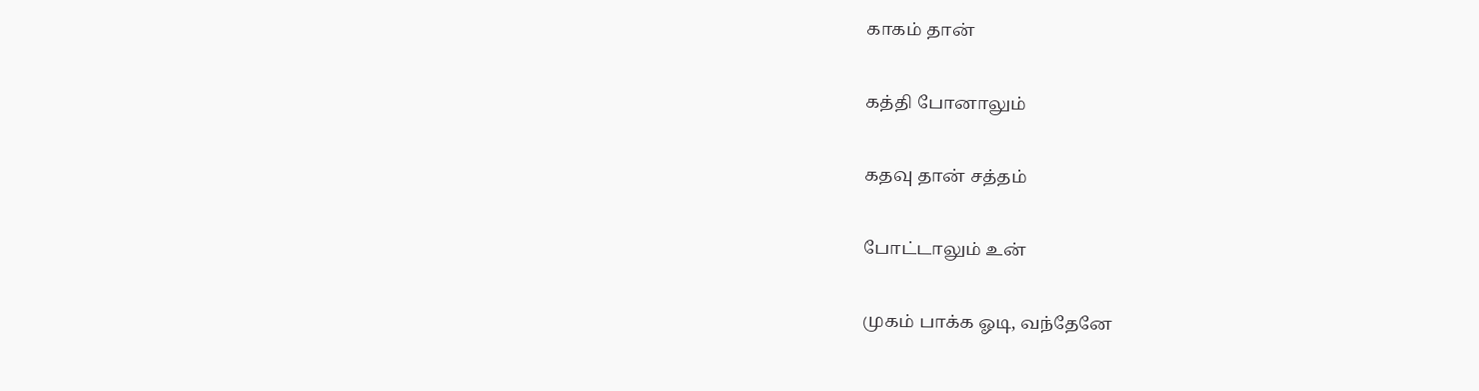காகம் தான்

கத்தி போனாலும்

கதவு தான் சத்தம்

போட்டாலும் உன்

முகம் பாக்க ஓடி, வந்தேனே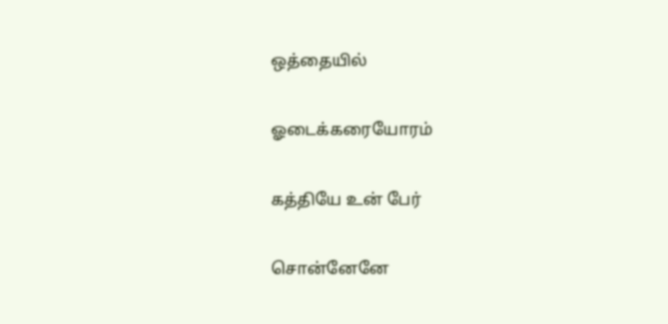ஒத்தையில்

ஓடைக்கரையோரம்

கத்தியே உன் பேர்

சொன்னேனே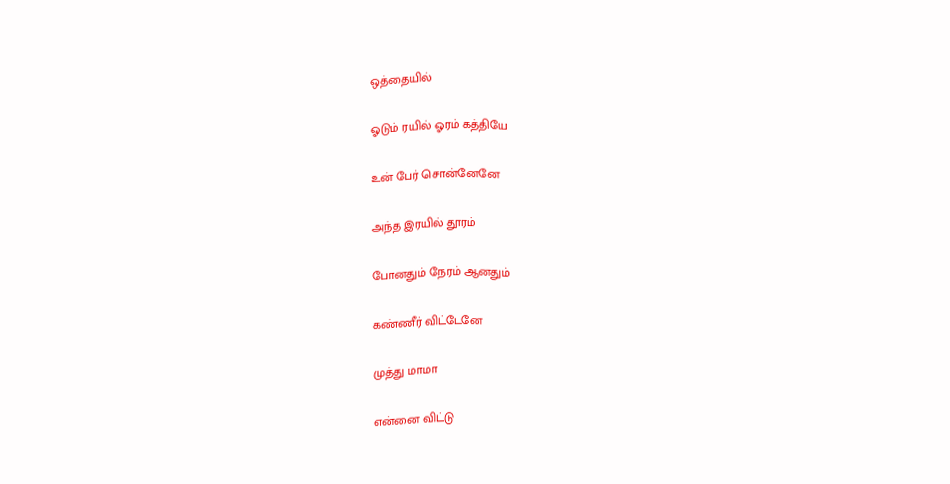ஒத்தையில்

ஓடும் ரயில் ஓரம் கத்தியே

உன் பேர் சொன்னேனே

அந்த இரயில் தூரம்

போனதும் நேரம் ஆனதும்

கண்ணீர் விட்டேனே

முத்து மாமா

என்னை விட்டு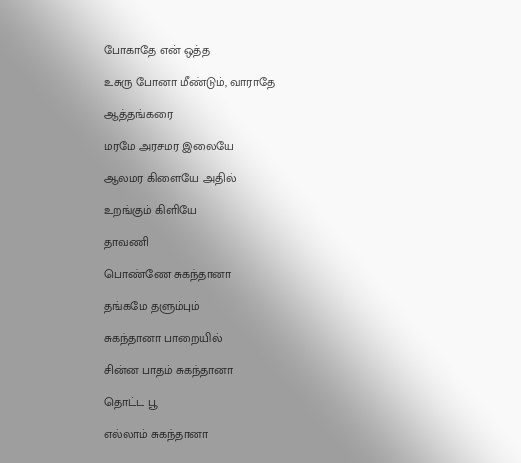போகாதே என் ஒத்த

உசுரு போனா மீண்டும், வாராதே

ஆத்தங்கரை

மரமே அரசமர இலையே

ஆலமர கிளையே அதில்

உறங்கும் கிளியே

தாவணி

பொண்ணே சுகந்தானா

தங்கமே தளும்பும்

சுகந்தானா பாறையில்

சின்ன பாதம் சுகந்தானா

தொட்ட பூ

எல்லாம் சுகந்தானா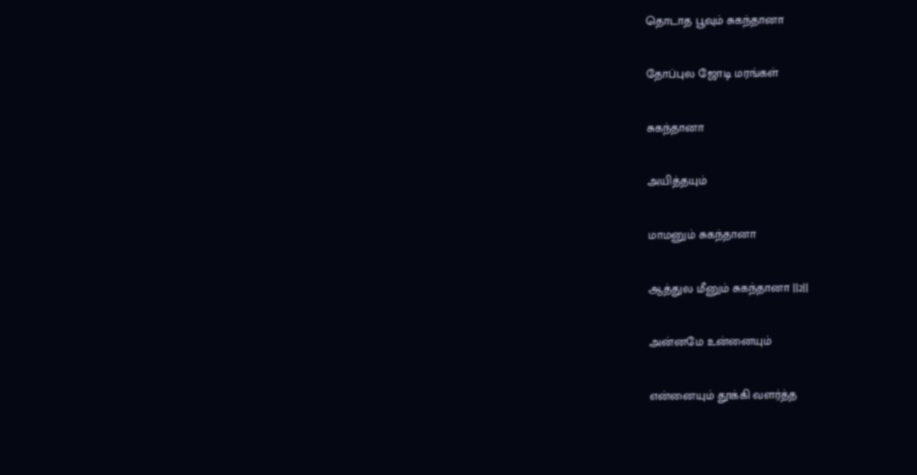தொடாத பூவும் சுகந்தானா

தோப்புல ஜோடி மரங்கள்

சுகந்தானா

அயித்தயும்

மாமனும் சுகந்தானா

ஆத்துல மீனும் சுகந்தானா ||2||

அன்னமே உன்னையும்

என்னையும் தூக்கி வளர்த்த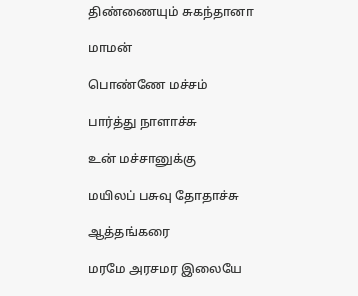திண்ணையும் சுகந்தானா

மாமன்

பொண்ணே மச்சம்

பார்த்து நாளாச்சு

உன் மச்சானுக்கு

மயிலப் பசுவு தோதாச்சு

ஆத்தங்கரை

மரமே அரசமர இலையே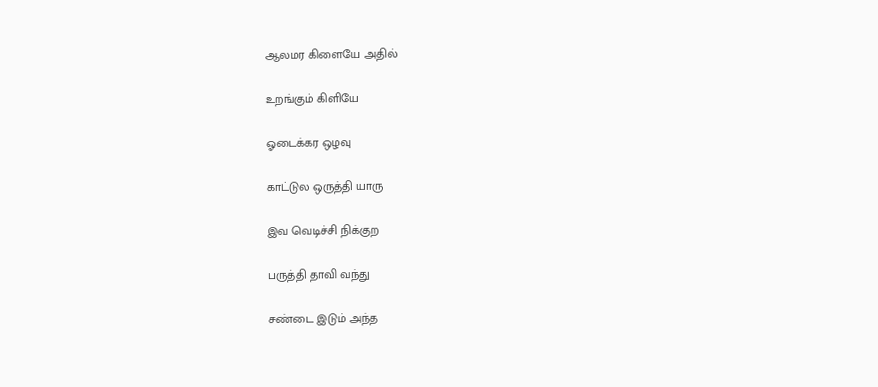ஆலமர கிளையே அதில்

உறங்கும் கிளியே

ஓடைக்கர ஒழவு

காட்டுல ஒருத்தி யாரு

இவ வெடிச்சி நிக்குற

பருத்தி தாவி வந்து

சண்டை இடும் அந்த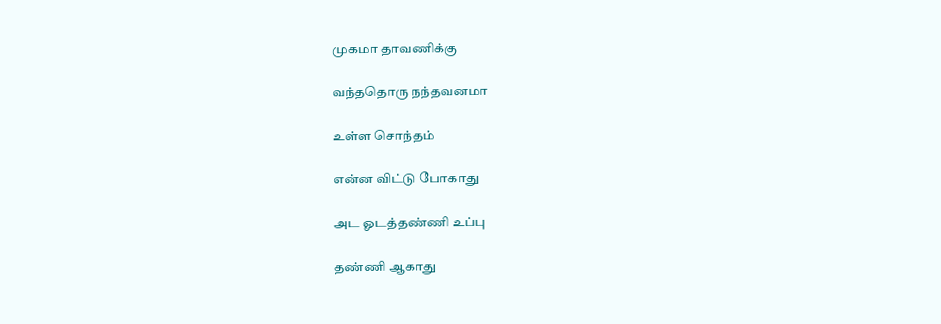முகமா தாவணிக்கு

வந்ததொரு நந்தவனமா

உள்ள சொந்தம்

என்ன விட்டு போகாது

அட ஓடத்தண்ணி உப்பு

தண்ணி ஆகாது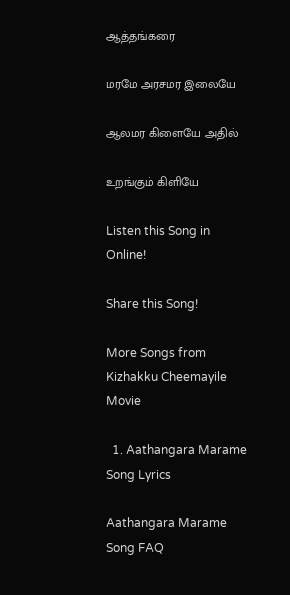ஆத்தங்கரை

மரமே அரசமர இலையே

ஆலமர கிளையே அதில்

உறங்கும் கிளியே

Listen this Song in Online!

Share this Song!

More Songs from Kizhakku Cheemayile Movie

  1. Aathangara Marame Song Lyrics

Aathangara Marame Song FAQ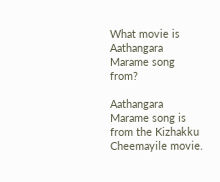What movie is Aathangara Marame song from?

Aathangara Marame song is from the Kizhakku Cheemayile movie.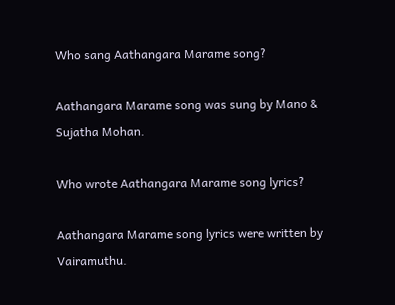Who sang Aathangara Marame song?

Aathangara Marame song was sung by Mano & Sujatha Mohan.

Who wrote Aathangara Marame song lyrics?

Aathangara Marame song lyrics were written by Vairamuthu.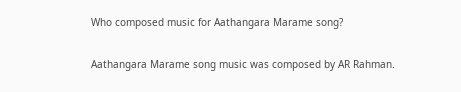Who composed music for Aathangara Marame song?

Aathangara Marame song music was composed by AR Rahman.